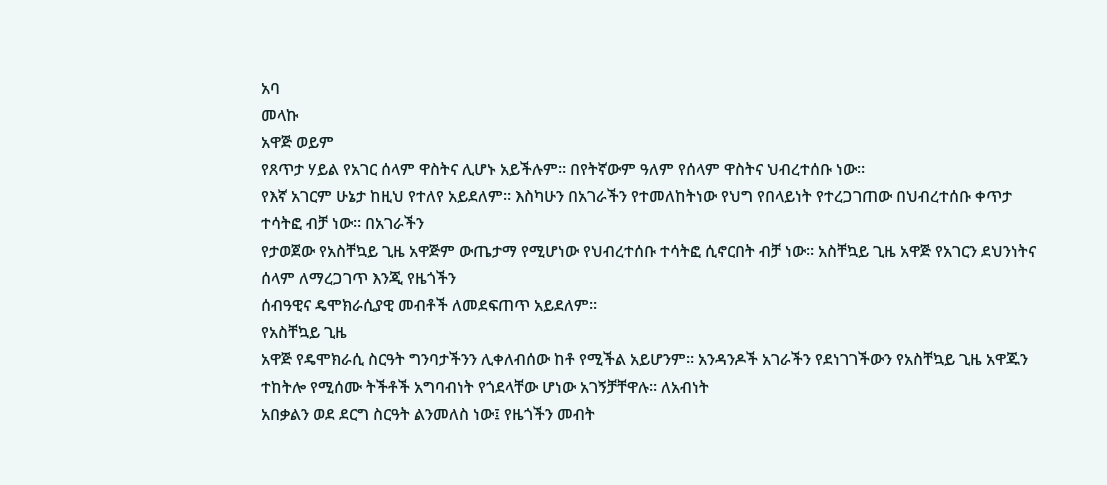አባ
መላኩ
አዋጅ ወይም
የጸጥታ ሃይል የአገር ሰላም ዋስትና ሊሆኑ አይችሉም። በየትኛውም ዓለም የሰላም ዋስትና ህብረተሰቡ ነው።
የእኛ አገርም ሁኔታ ከዚህ የተለየ አይደለም። እስካሁን በአገራችን የተመለከትነው የህግ የበላይነት የተረጋገጠው በህብረተሰቡ ቀጥታ ተሳትፎ ብቻ ነው። በአገራችን
የታወጀው የአስቸኳይ ጊዜ አዋጅም ውጤታማ የሚሆነው የህብረተሰቡ ተሳትፎ ሲኖርበት ብቻ ነው። አስቸኳይ ጊዜ አዋጅ የአገርን ደህንነትና ሰላም ለማረጋገጥ እንጂ የዜጎችን
ሰብዓዊና ዴሞክራሲያዊ መብቶች ለመደፍጠጥ አይደለም።
የአስቸኳይ ጊዜ
አዋጅ የዴሞክራሲ ስርዓት ግንባታችንን ሊቀለብሰው ከቶ የሚችል አይሆንም። አንዳንዶች አገራችን የደነገገችውን የአስቸኳይ ጊዜ አዋጁን
ተከትሎ የሚሰሙ ትችቶች አግባብነት የጎደላቸው ሆነው አገኝቻቸዋሉ። ለአብነት
አበቃልን ወደ ደርግ ስርዓት ልንመለስ ነው፤ የዜጎችን መብት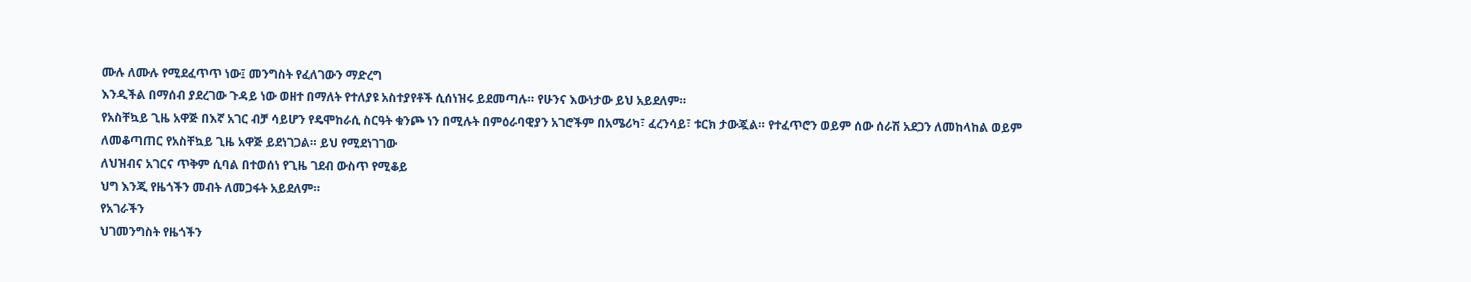ሙሉ ለሙሉ የሚደፈጥጥ ነው፤ መንግስት የፈለገውን ማድረግ
እንዲችል በማሰብ ያደረገው ጉዳይ ነው ወዘተ በማለት የተለያዩ አስተያየቶች ሲሰነዝሩ ይደመጣሉ። የሁንና እውነታው ይህ አይደለም።
የአስቸኳይ ጊዜ አዋጅ በእኛ አገር ብቻ ሳይሆን የዴሞከራሲ ስርዓት ቁንጮ ነን በሚሉት በምዕራባዊያን አገሮችም በአሜሪካ፣ ፈረንሳይ፣ ቱርክ ታውጇል። የተፈጥሮን ወይም ሰው ሰራሽ አደጋን ለመከላከል ወይም ለመቆጣጠር የአስቸኳይ ጊዜ አዋጅ ይደነገጋል። ይህ የሚደነገገው
ለህዝብና አገርና ጥቅም ሲባል በተወሰነ የጊዜ ገደብ ውስጥ የሚቆይ
ህግ እንጂ የዜጎችን መብት ለመጋፋት አይደለም።
የአገራችን
ህገመንግስት የዜጎችን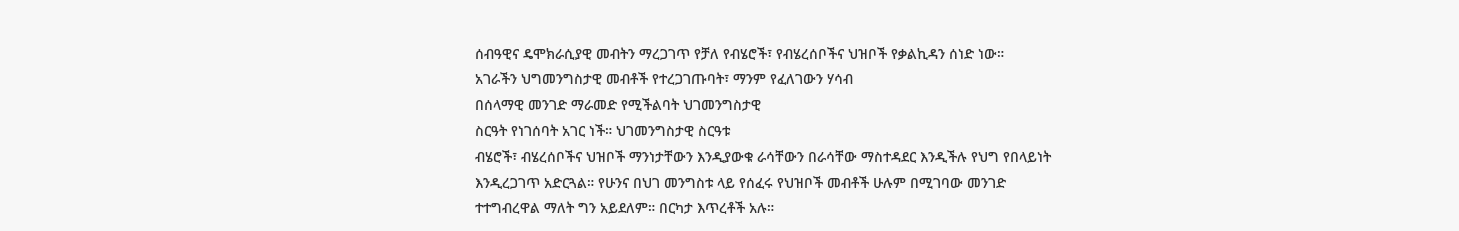ሰብዓዊና ዴሞክራሲያዊ መብትን ማረጋገጥ የቻለ የብሄሮች፣ የብሄረሰቦችና ህዝቦች የቃልኪዳን ሰነድ ነው።
አገራችን ህግመንግስታዊ መብቶች የተረጋገጡባት፣ ማንም የፈለገውን ሃሳብ
በሰላማዊ መንገድ ማራመድ የሚችልባት ህገመንግስታዊ
ስርዓት የነገሰባት አገር ነች። ህገመንግስታዊ ስርዓቱ
ብሄሮች፣ ብሄረሰቦችና ህዝቦች ማንነታቸውን እንዲያውቁ ራሳቸውን በራሳቸው ማስተዳደር እንዲችሉ የህግ የበላይነት
እንዲረጋገጥ አድርጓል። የሁንና በህገ መንግስቱ ላይ የሰፈሩ የህዝቦች መብቶች ሁሉም በሚገባው መንገድ
ተተግብረዋል ማለት ግን አይደለም። በርካታ እጥረቶች አሉ።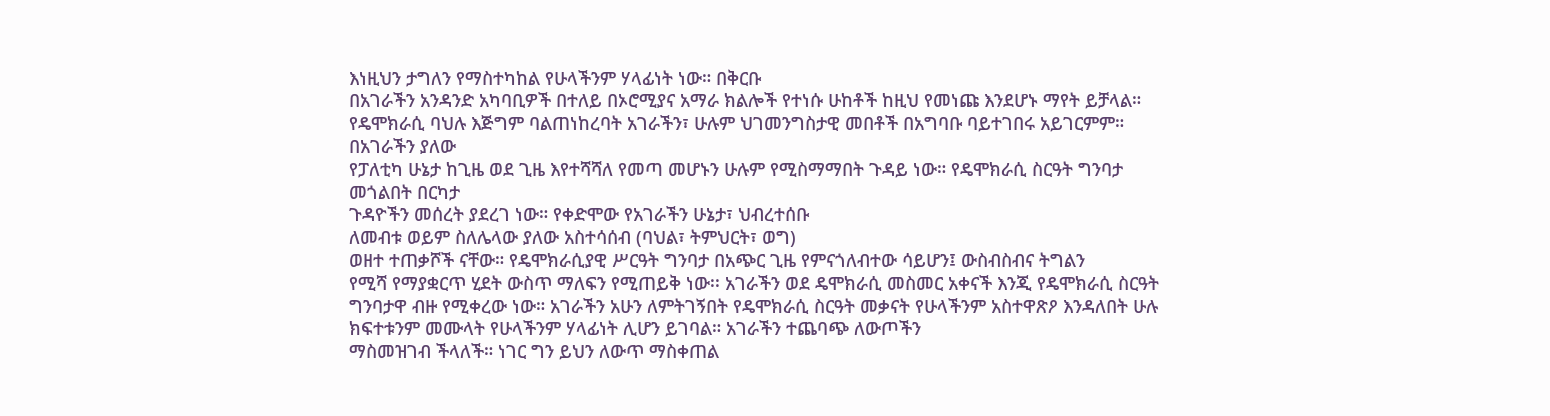እነዚህን ታግለን የማስተካከል የሁላችንም ሃላፊነት ነው። በቅርቡ
በአገራችን አንዳንድ አካባቢዎች በተለይ በኦሮሚያና አማራ ክልሎች የተነሱ ሁከቶች ከዚህ የመነጩ እንደሆኑ ማየት ይቻላል።
የዴሞክራሲ ባህሉ እጅግም ባልጠነከረባት አገራችን፣ ሁሉም ህገመንግስታዊ መበቶች በአግባቡ ባይተገበሩ አይገርምም።
በአገራችን ያለው
የፓለቲካ ሁኔታ ከጊዜ ወደ ጊዜ እየተሻሻለ የመጣ መሆኑን ሁሉም የሚስማማበት ጉዳይ ነው። የዴሞክራሲ ስርዓት ግንባታ መጎልበት በርካታ
ጉዳዮችን መሰረት ያደረገ ነው። የቀድሞው የአገራችን ሁኔታ፣ ህብረተሰቡ
ለመብቱ ወይም ስለሌላው ያለው አስተሳሰብ (ባህል፣ ትምህርት፣ ወግ)
ወዘተ ተጠቃሾች ናቸው። የዴሞክራሲያዊ ሥርዓት ግንባታ በአጭር ጊዜ የምናጎለብተው ሳይሆን፤ ውስብስብና ትግልን
የሚሻ የማያቋርጥ ሂደት ውስጥ ማለፍን የሚጠይቅ ነው፡፡ አገራችን ወደ ዴሞክራሲ መስመር አቀናች እንጂ የዴሞክራሲ ስርዓት ግንባታዋ ብዙ የሚቀረው ነው። አገራችን አሁን ለምትገኝበት የዴሞክራሲ ስርዓት መቃናት የሁላችንም አስተዋጽዖ እንዳለበት ሁሉ ክፍተቱንም መሙላት የሁላችንም ሃላፊነት ሊሆን ይገባል። አገራችን ተጨባጭ ለውጦችን
ማስመዝገብ ችላለች። ነገር ግን ይህን ለውጥ ማስቀጠል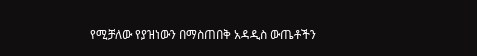የሚቻለው የያዝነውን በማስጠበቅ አዳዲስ ውጤቶችን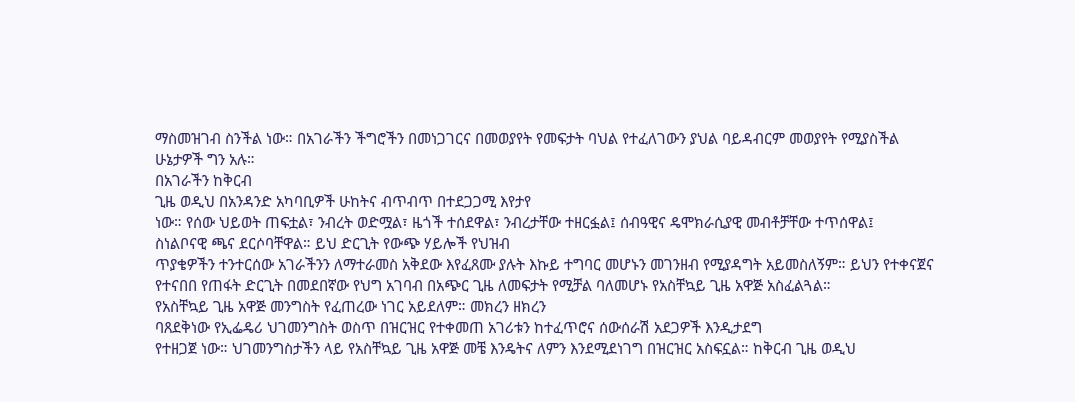ማስመዝገብ ስንችል ነው። በአገራችን ችግሮችን በመነጋገርና በመወያየት የመፍታት ባህል የተፈለገውን ያህል ባይዳብርም መወያየት የሚያስችል
ሁኔታዎች ግን አሉ።
በአገራችን ከቅርብ
ጊዜ ወዲህ በአንዳንድ አካባቢዎች ሁከትና ብጥብጥ በተደጋጋሚ እየታየ
ነው። የሰው ህይወት ጠፍቷል፣ ንብረት ወድሟል፣ ዜጎች ተሰደዋል፣ ንብረታቸው ተዘርፏል፤ ሰብዓዊና ዴሞክራሲያዊ መብቶቻቸው ተጥሰዋል፤
ስነልቦናዊ ጫና ደርሶባቸዋል። ይህ ድርጊት የውጭ ሃይሎች የህዝብ
ጥያቄዎችን ተንተርሰው አገራችንን ለማተራመስ አቅደው እየፈጸሙ ያሉት እኩይ ተግባር መሆኑን መገንዘብ የሚያዳግት አይመስለኝም። ይህን የተቀናጀና
የተናበበ የጠፋት ድርጊት በመደበኛው የህግ አገባብ በአጭር ጊዜ ለመፍታት የሚቻል ባለመሆኑ የአስቸኳይ ጊዜ አዋጅ አስፈልጓል።
የአስቸኳይ ጊዜ አዋጅ መንግስት የፈጠረው ነገር አይደለም። መክረን ዘክረን
ባጸደቅነው የኢፌዴሪ ህገመንግስት ወስጥ በዝርዝር የተቀመጠ አገሪቱን ከተፈጥሮና ሰውሰራሽ አደጋዎች እንዲታደግ
የተዘጋጀ ነው። ህገመንግስታችን ላይ የአስቸኳይ ጊዜ አዋጅ መቼ እንዴትና ለምን እንደሚደነገግ በዝርዝር አስፍኗል። ከቅርብ ጊዜ ወዲህ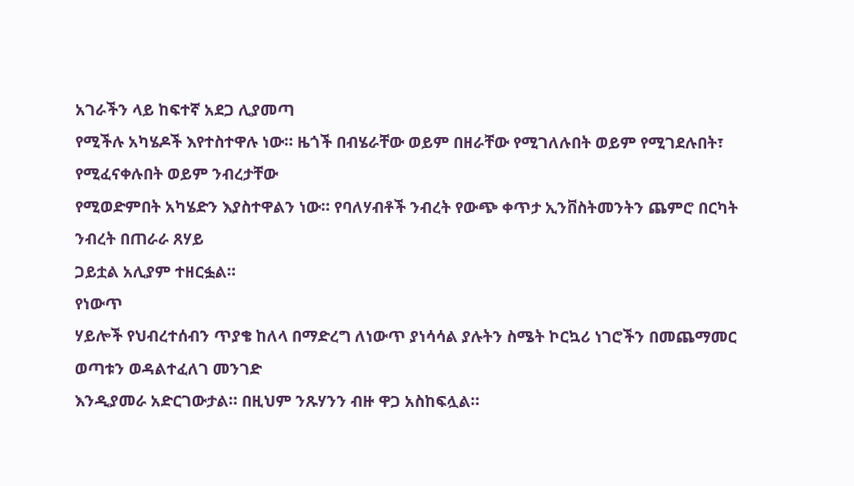አገራችን ላይ ከፍተኛ አደጋ ሊያመጣ
የሚችሉ አካሄዶች እየተስተዋሉ ነው። ዜጎች በብሄራቸው ወይም በዘራቸው የሚገለሉበት ወይም የሚገደሉበት፣ የሚፈናቀሉበት ወይም ንብረታቸው
የሚወድምበት አካሄድን እያስተዋልን ነው። የባለሃብቶች ንብረት የውጭ ቀጥታ ኢንቨስትመንትን ጨምሮ በርካት ንብረት በጠራራ ጸሃይ
ጋይቷል አሊያም ተዘርፏል።
የነውጥ
ሃይሎች የህብረተሰብን ጥያቄ ከለላ በማድረግ ለነውጥ ያነሳሳል ያሉትን ስሜት ኮርኳሪ ነገሮችን በመጨማመር ወጣቱን ወዳልተፈለገ መንገድ
እንዲያመራ አድርገውታል። በዚህም ንጹሃንን ብዙ ዋጋ አስከፍሏል።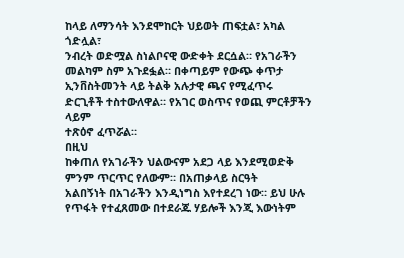ከላይ ለማንሳት እንደሞከርት ህይወት ጠፍቷል፣ አካል ጎድሏል፣
ንብረት ወድሟል ስነልቦናዊ ውድቀት ደርሷል። የአገራችን መልካም ስም አጉደፏል። በቀጣይም የውጭ ቀጥታ ኢንቨስትመንት ላይ ትልቅ አሉታዊ ጫና የሚፈጥሩ
ድርጊቶች ተስተውለዋል። የአገር ወስጥና የወጪ ምርቶቻችን ላይም
ተጽዕኖ ፈጥሯል።
በዚህ
ከቀጠለ የአገራችን ህልውናም አደጋ ላይ እንደሚወድቅ ምንም ጥርጥር የለውም። በአጠቃላይ ስርዓት
አልበኝነት በአገራችን እንዲነግስ እየተደረገ ነው። ይህ ሁሉ የጥፋት የተፈጸመው በተደራጁ ሃይሎች እንጂ እውነትም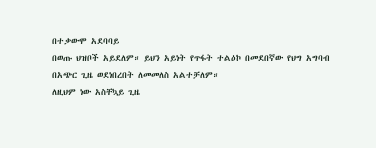በተቃውሞ አደባባይ
በወጡ ህዝቦች አይደለም። ይህን አይነት የጥፋት ተልዕኮ በመደበኛው የህግ አግባብ በአጭር ጊዜ ወደነበረበት ለመመለስ አልተቻለም።
ለዚህም ነው አስቸኳይ ጊዜ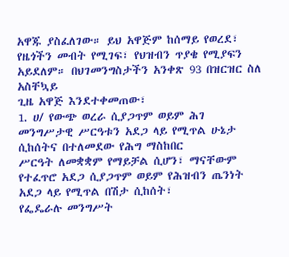አዋጁ ያስፈለገው። ይህ አዋጅም ከሰማይ የወረደ፣ የዜጎችን መብት የሚገፍ፣ የህዝብን ጥያቄ የሚያፍን
አይደለም። በህገመንግስታችን አንቀጽ 93 በዝርዝር ስለ አስቸኳይ
ጊዜ አዋጅ እንደተቀመጠው፣
1. ሀ/ የውጭ ወረራ ሲያጋጥም ወይም ሕገ መንግሥታዊ ሥርዓቱን አደጋ ላይ የሚጥል ሁኔታ ሲከሰትና በተለመደው የሕግ ማስከበር
ሥርዓት ለመቋቋም የማይቻል ሲሆን፣ ማናቸውም የተፈጥሮ አደጋ ሲያጋጥም ወይም የሕዝብን ጤንነት አደጋ ላይ የሚጥል በሽታ ሲከሰት፣
የፌዴራሉ መንግሥት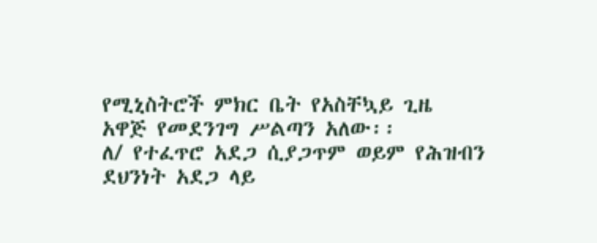የሚኒስትሮች ምክር ቤት የአስቸኳይ ጊዜ አዋጅ የመደንገግ ሥልጣን አለው፡፡
ለ/ የተፈጥሮ አደጋ ሲያጋጥም ወይም የሕዝብን ደህንነት አደጋ ላይ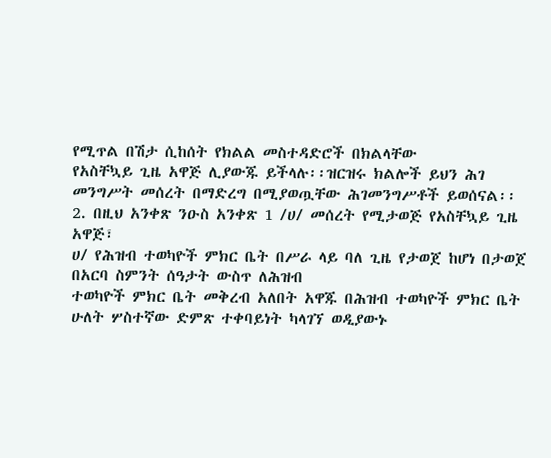የሚጥል በሽታ ሲከሰት የክልል መስተዳድሮች በክልላቸው
የአስቸኳይ ጊዜ አዋጅ ሊያውጁ ይችላሉ፡፡ዝርዝሩ ክልሎች ይህን ሕገ መንግሥት መሰረት በማድረግ በሚያወጧቸው ሕገመንግሥቶች ይወሰናል፡፡
2. በዚህ አንቀጽ ንዑስ አንቀጽ 1 /ሀ/ መሰረት የሚታወጅ የአስቸኳይ ጊዜ
አዋጅ፣
ሀ/ የሕዝብ ተወካዮች ምክር ቤት በሥራ ላይ ባለ ጊዜ የታወጀ ከሆነ በታወጀ በአርባ ስምንት ሰዓታት ውስጥ ለሕዝብ
ተወካዮች ምክር ቤት መቅረብ አለበት አዋጁ በሕዝብ ተወካዮች ምክር ቤት ሁለት ሦስተኛው ድምጽ ተቀባይነት ካላገኘ ወዲያውኑ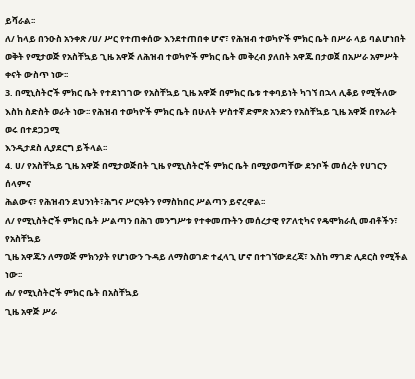ይሻራል፡፡
ለ/ ከላይ በንዑስ አንቀጽ /ሀ/ ሥር የተጠቀሰው እንደተጠበቀ ሆኖ፣ የሕዝብ ተወካዮች ምክር ቤት በሥራ ላይ ባልሆነበት
ወቅት የሚታወጅ የአስቸኳይ ጊዜ አዋጅ ለሕዝብ ተወካዮች ምክር ቤት መቅረብ ያለበት አዋጁ በታወጀ በአሥራ አምሥት ቀናት ውስጥ ነው፡፡
3. በሚኒስትሮች ምክር ቤት የተደነገገው የአስቸኳይ ጊዜ አዋጅ በምክር ቤቱ ተቀባይነት ካገኘ በኋላ ሊቆይ የሚችለው
እስከ ስድስት ወራት ነው፡፡ የሕዝብ ተወካዮች ምክር ቤት በሁለት ሦስተኛ ድምጽ አንድን የአስቸኳይ ጊዜ አዋጅ በየአራት ወሩ በተደጋጋሚ
እንዲታደስ ሊያደርግ ይችላል፡፡
4. ሀ/ የአስቸኳይ ጊዜ አዋጅ በሚታወጅበት ጊዜ የሚኒስትሮች ምክር ቤት በሚያወጣቸው ደንቦች መሰረት የሀገርን ሰላምና
ሕልውና፣ የሕዝብን ደህንነት፣ሕግና ሥርዓትን የማስከበር ሥልጣን ይኖረዋል፡፡
ለ/ የሚኒስትሮች ምክር ቤት ሥልጣን በሕገ መንግሥቱ የተቀመጡትን መሰረታዊ የፖለቲካና የዴሞክራሲ መብቶችን፣ የአስቸኳይ
ጊዜ አዋጁን ለማወጅ ምክንያት የሆነውን ጉዳይ ለማስወገድ ተፈላጊ ሆኖ በተገኘውደረጃ፣ እስከ ማገድ ሊደርስ የሚችል ነው፡፡
ሐ/ የሚኒስትሮች ምክር ቤት በአስቸኳይ
ጊዜ አዋጅ ሥራ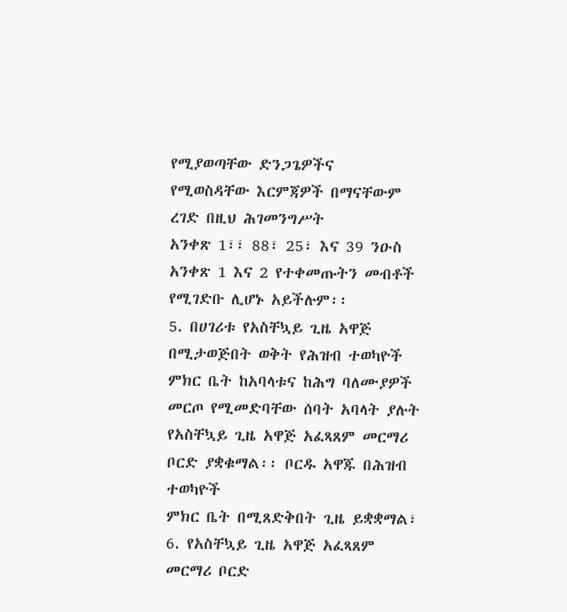የሚያወጣቸው ድንጋጌዎችና
የሚወስዳቸው እርምጃዎች በማናቸውም ረገድ በዚህ ሕገመንግሥት
አንቀጽ 1፣፣ 88፣ 25፣ እና 39 ንዑስ አንቀጽ 1 እና 2 የተቀመጡትን መብቶች የሚገድቡ ሊሆኑ አይችሉም፡፡
5. በሀገሪቱ የአስቸኳይ ጊዜ አዋጅ በሚታወጅበት ወቅት የሕዝብ ተወካዮች ምክር ቤት ከአባላቱና ከሕግ ባለሙያዎች
መርጦ የሚመድባቸው ሰባት አባላት ያሉት የአስቸኳይ ጊዜ አዋጅ አፈጻጸም መርማሪ ቦርድ ያቋቁማል፡፡ ቦርዱ አዋጁ በሕዝብ ተወካዮች
ምክር ቤት በሚጸድቅበት ጊዜ ይቋቋማል፣
6. የአስቸኳይ ጊዜ አዋጅ አፈጻጸም መርማሪ ቦርድ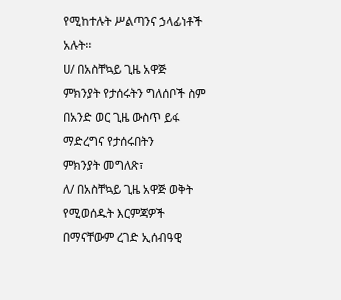የሚከተሉት ሥልጣንና ኃላፊነቶች
አሉት፡፡
ሀ/ በአስቸኳይ ጊዜ አዋጅ ምክንያት የታሰሩትን ግለሰቦች ስም በአንድ ወር ጊዜ ውስጥ ይፋ ማድረግና የታሰሩበትን
ምክንያት መግለጽ፣
ለ/ በአስቸኳይ ጊዜ አዋጅ ወቅት የሚወሰዱት እርምጃዎች በማናቸውም ረገድ ኢሰብዓዊ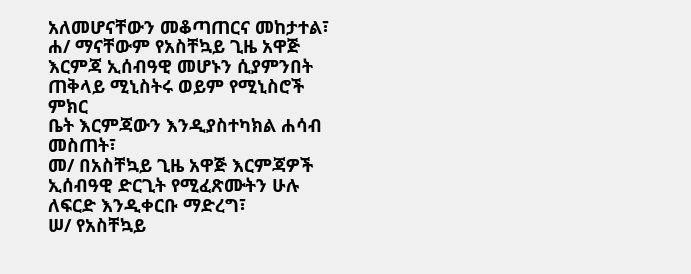አለመሆናቸውን መቆጣጠርና መከታተል፣
ሐ/ ማናቸውም የአስቸኳይ ጊዜ አዋጅ እርምጃ ኢሰብዓዊ መሆኑን ሲያምንበት ጠቅላይ ሚኒስትሩ ወይም የሚኒስሮች ምክር
ቤት እርምጃውን እንዲያስተካክል ሐሳብ መስጠት፣
መ/ በአስቸኳይ ጊዜ አዋጅ እርምጃዎች ኢሰብዓዊ ድርጊት የሚፈጽሙትን ሁሉ ለፍርድ እንዲቀርቡ ማድረግ፣
ሠ/ የአስቸኳይ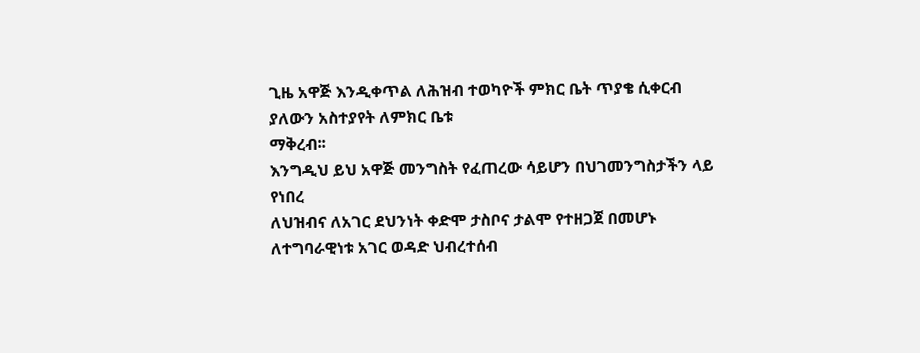ጊዜ አዋጅ እንዲቀጥል ለሕዝብ ተወካዮች ምክር ቤት ጥያቄ ሲቀርብ ያለውን አስተያየት ለምክር ቤቱ
ማቅረብ፡፡
እንግዲህ ይህ አዋጅ መንግስት የፈጠረው ሳይሆን በህገመንግስታችን ላይ የነበረ
ለህዝብና ለአገር ደህንነት ቀድሞ ታስቦና ታልሞ የተዘጋጀ በመሆኑ ለተግባራዊነቱ አገር ወዳድ ህብረተሰብ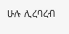ሁሉ ሊረባረብ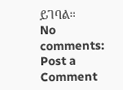ይገባል።
No comments:
Post a Comment